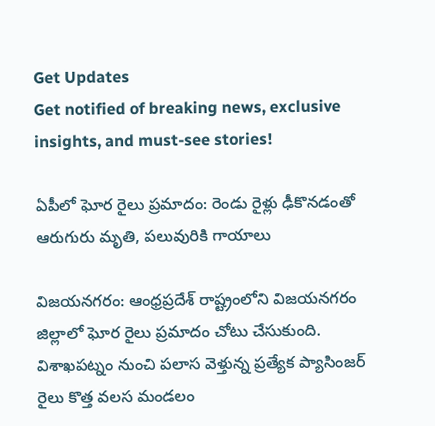Get Updates
Get notified of breaking news, exclusive insights, and must-see stories!

ఏపీలో ఘోర రైలు ప్రమాదం: రెండు రైళ్లు ఢీకొనడంతో ఆరుగురు మృతి, పలువురికి గాయాలు

విజయనగరం: ఆంధ్రప్రదేశ్ రాష్ట్రంలోని విజయనగరం జిల్లాలో ఘోర రైలు ప్రమాదం చోటు చేసుకుంది. విశాఖపట్నం నుంచి పలాస వెళ్తున్న ప్రత్యేక ప్యాసింజర్ రైలు కొత్త వలస మండలం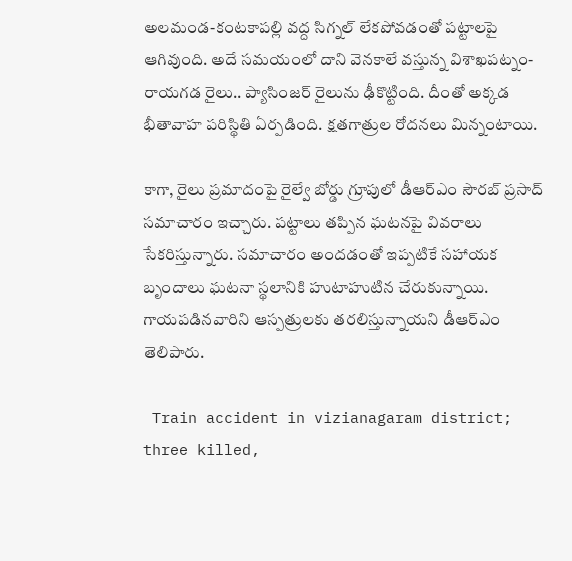అలమండ-కంటకాపల్లి వద్ద సిగ్నల్ లేకపోవడంతో పట్టాలపై ఆగివుంది. అదే సమయంలో దాని వెనకాలే వస్తున్న విశాఖపట్నం-రాయగడ రైలు.. ప్యాసింజర్ రైలును ఢీకొట్టింది. దీంతో అక్కడ భీతావాహ పరిస్థితి ఏర్పడింది. క్షతగాత్రుల రోదనలు మిన్నంటాయి.

కాగా, రైలు ప్రమాదంపై రైల్వే బోర్డు గ్రూపులో డీఆర్ఎం సౌరబ్ ప్రసాద్ సమాచారం ఇచ్చారు. పట్టాలు తప్పిన ఘటనపై వివరాలు సేకరిస్తున్నారు. సమాచారం అందడంతో ఇప్పటికే సహాయక బృందాలు ఘటనా స్థలానికి హుటాహుటిన చేరుకున్నాయి. గాయపడినవారిని ఆస్పత్రులకు తరలిస్తున్నాయని డీఆర్ఎం తెలిపారు.

 Train accident in vizianagaram district; three killed,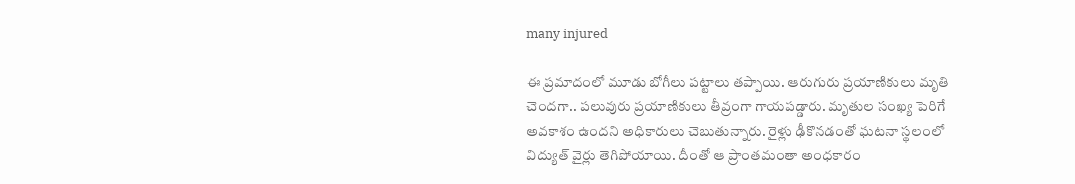many injured

ఈ ప్రమాదంలో మూడు బోగీలు పట్టాలు తప్పాయి. ఆరుగురు ప్రయాణికులు మృతి చెందగా.. పలువురు ప్రయాణికులు తీవ్రంగా గాయపడ్డారు. మృతుల సంఖ్య పెరిగే అవకాశం ఉందని అధికారులు చెబుతున్నారు. రైళ్లు ఢీకొనడంతో ఘటనా స్థలంలో విద్యుత్ వైర్లు తెగిపోయాయి. దీంతో ఆ ప్రాంతమంతా అంధకారం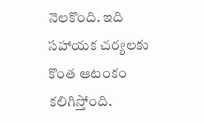నెలకొంది. ఇది సహాయక చర్యలకు కొంత ఆటంకం కలిగిస్తోంది.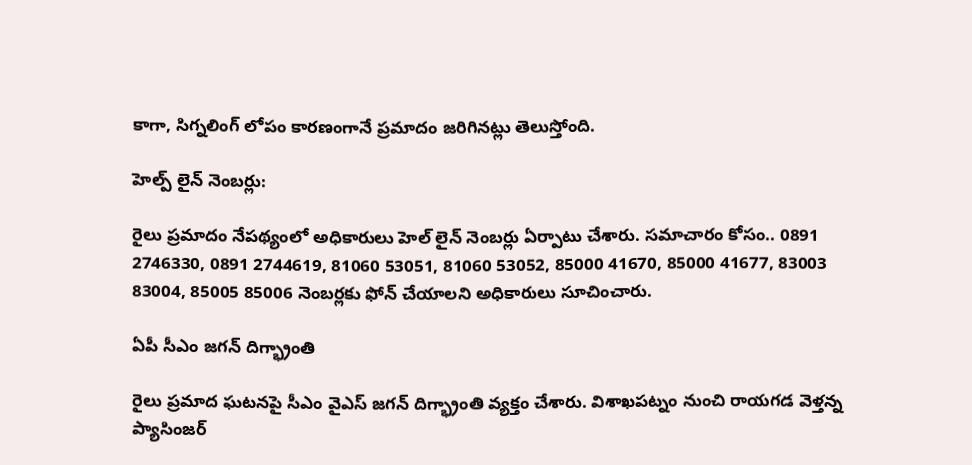కాగా, సిగ్నలింగ్ లోపం కారణంగానే ప్రమాదం జరిగినట్లు తెలుస్తోంది.

హెల్ప్ లైన్ నెంబర్లు:

రైలు ప్రమాదం నేపథ్యంలో అధికారులు హెల్ లైన్ నెంబర్లు ఏర్పాటు చేశారు. సమాచారం కోసం.. 0891 2746330, 0891 2744619, 81060 53051, 81060 53052, 85000 41670, 85000 41677, 83003 83004, 85005 85006 నెంబర్లకు ఫోన్‌ చేయాలని అధికారులు సూచించారు.

ఏపీ సీఎం జగన్ దిగ్భ్రాంతి

రైలు ప్రమాద ఘటనపై సీఎం వైఎస్ జగన్‌ దిగ్భ్రాంతి వ్యక్తం చేశారు. విశాఖపట్నం నుంచి రాయగడ వెళ్తన్న ప్యాసింజర్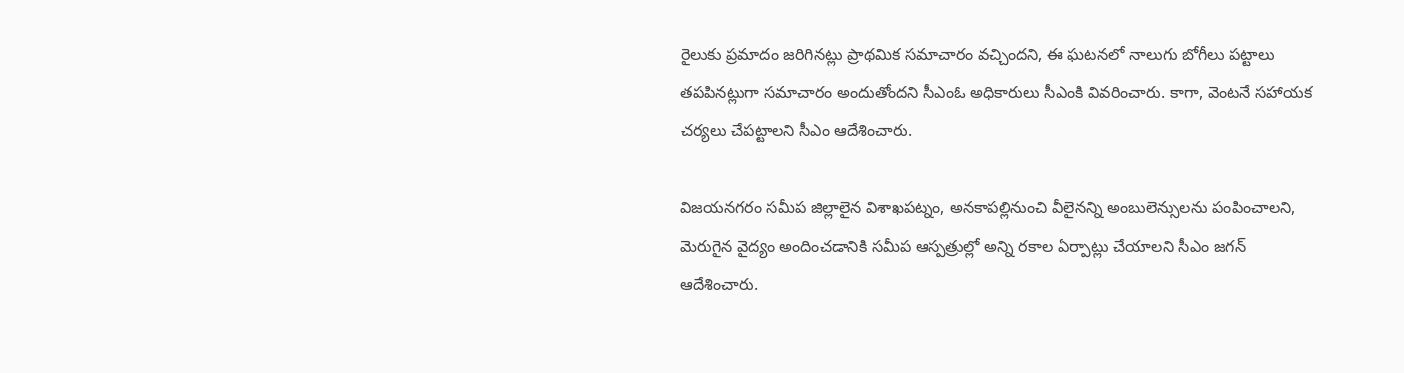రైలుకు ప్రమాదం జరిగినట్లు ప్రాథమిక సమాచారం వచ్చిందని, ఈ ఘటనలో నాలుగు బోగీలు పట్టాలు తపపినట్లుగా సమాచారం అందుతోందని సీఎంఓ అధికారులు సీఎంకి వివరించారు. కాగా, వెంటనే సహాయక చర్యలు చేపట్టాలని సీఎం ఆదేశించారు.

విజయనగరం సమీప జిల్లాలైన విశాఖపట్నం, అనకాపల్లినుంచి వీలైనన్ని అంబులెన్సులను పంపించాలని, మెరుగైన వైద్యం అందించడానికి సమీప ఆస్పత్రుల్లో అన్ని రకాల ఏర్పాట్లు చేయాలని సీఎం జగన్ ఆదేశించారు.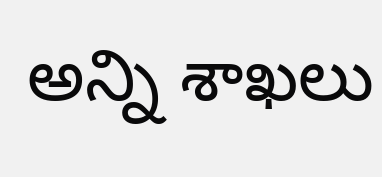అన్ని శాఖలు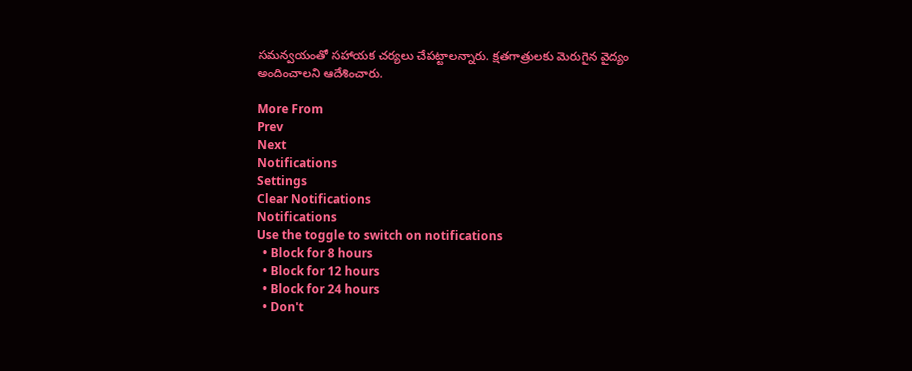సమన్వయంతో సహాయక చర్యలు చేపట్టాలన్నారు. క్షతగాత్రులకు మెరుగైన వైద్యం అందించాలని ఆదేశించారు.

More From
Prev
Next
Notifications
Settings
Clear Notifications
Notifications
Use the toggle to switch on notifications
  • Block for 8 hours
  • Block for 12 hours
  • Block for 24 hours
  • Don't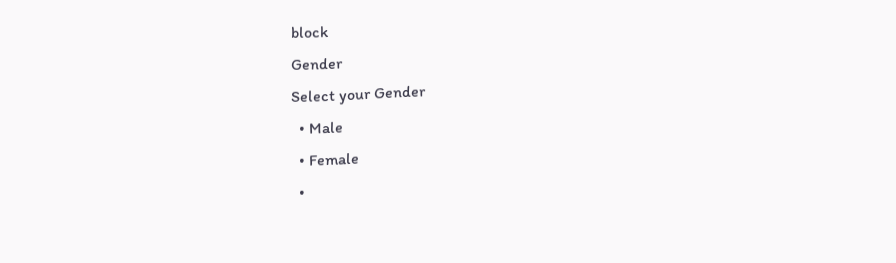block
Gender
Select your Gender
  • Male
  • Female
  •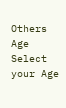Others
Age
Select your Age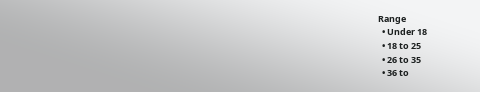Range
  • Under 18
  • 18 to 25
  • 26 to 35
  • 36 to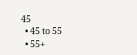45
  • 45 to 55
  • 55+